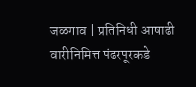जळगाव | प्रतिनिधी आषाढी वारीनिमित्त पंढरपूरकडे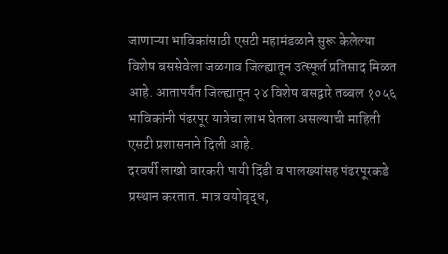जाणाऱ्या भाविकांसाठी एसटी महामंडळाने सुरू केलेल्या विशेष बससेवेला जळगाव जिल्ह्यातून उत्स्फूर्त प्रतिसाद मिळत आहे. आतापर्यंत जिल्ह्यातून २४ विशेष बसद्वारे तब्बल १०५६ भाविकांनी पंढरपूर यात्रेचा लाभ घेतला असल्याची माहिती एसटी प्रशासनाने दिली आहे.
दरवर्षी लाखो वारकरी पायी दिंडी व पालख्यांसह पंढरपूरकडे प्रस्थान करतात. मात्र वयोवृद्ध,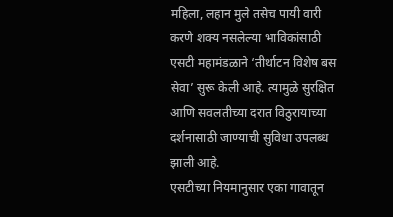महिला, लहान मुले तसेच पायी वारी करणे शक्य नसलेल्या भाविकांसाठी एसटी महामंडळाने ‘तीर्थाटन विशेष बस सेवा’ सुरू केली आहे. त्यामुळे सुरक्षित आणि सवलतीच्या दरात विठुरायाच्या दर्शनासाठी जाण्याची सुविधा उपलब्ध झाली आहे.
एसटीच्या नियमानुसार एका गावातून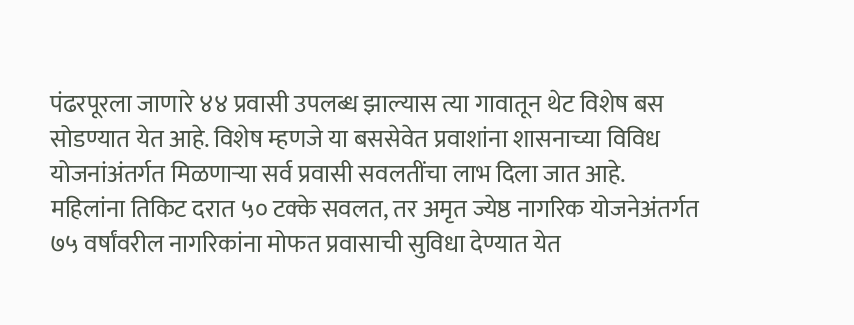पंढरपूरला जाणारे ४४ प्रवासी उपलब्ध झाल्यास त्या गावातून थेट विशेष बस सोडण्यात येत आहे. विशेष म्हणजे या बससेवेत प्रवाशांना शासनाच्या विविध योजनांअंतर्गत मिळणाऱ्या सर्व प्रवासी सवलतींचा लाभ दिला जात आहे.
महिलांना तिकिट दरात ५० टक्के सवलत, तर अमृत ज्येष्ठ नागरिक योजनेअंतर्गत ७५ वर्षांवरील नागरिकांना मोफत प्रवासाची सुविधा देण्यात येत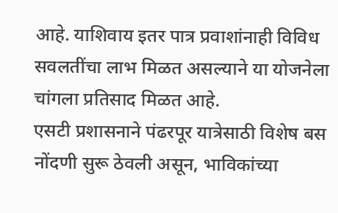आहे. याशिवाय इतर पात्र प्रवाशांनाही विविध सवलतींचा लाभ मिळत असल्याने या योजनेला चांगला प्रतिसाद मिळत आहे.
एसटी प्रशासनाने पंढरपूर यात्रेसाठी विशेष बस नोंदणी सुरू ठेवली असून, भाविकांच्या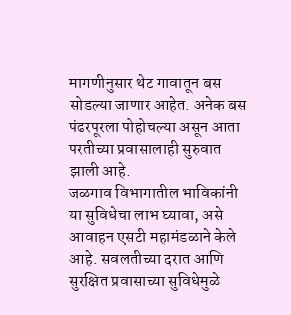मागणीनुसार थेट गावातून बस सोडल्या जाणार आहेत. अनेक बस पंढरपूरला पोहोचल्या असून आता परतीच्या प्रवासालाही सुरुवात झाली आहे.
जळगाव विभागातील भाविकांनी या सुविधेचा लाभ घ्यावा, असे आवाहन एसटी महामंडळाने केले आहे. सवलतीच्या दरात आणि सुरक्षित प्रवासाच्या सुविधेमुळे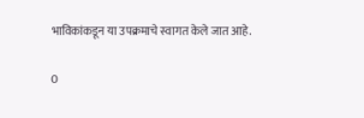भाविकांकडून या उपक्रमाचे स्वागत केले जात आहे.

0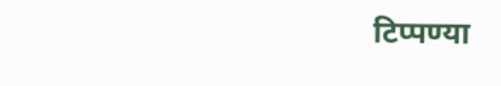टिप्पण्या